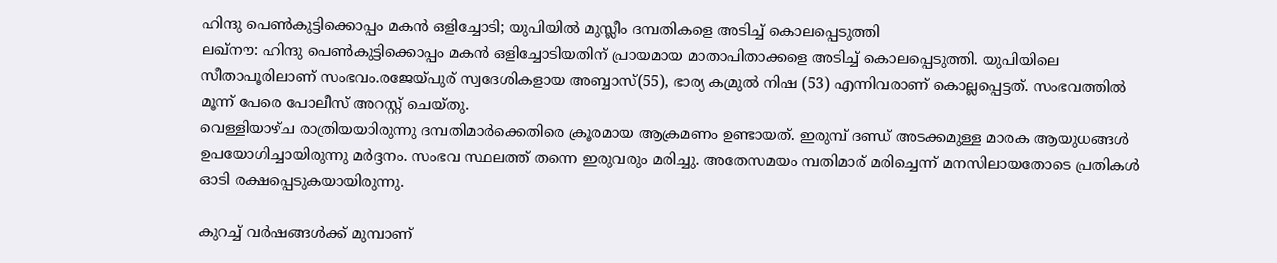ഹിന്ദു പെൺകുട്ടിക്കൊപ്പം മകൻ ഒളിച്ചോടി; യുപിയിൽ മുസ്ലീം ദമ്പതികളെ അടിച്ച് കൊലപ്പെടുത്തി
ലഖ്നൗ: ഹിന്ദു പെൺകുട്ടിക്കൊപ്പം മകൻ ഒളിച്ചോടിയതിന് പ്രായമായ മാതാപിതാക്കളെ അടിച്ച് കൊലപ്പെടുത്തി. യുപിയിലെ സീതാപൂരിലാണ് സംഭവം.രജേയ്പുര് സ്വദേശികളായ അബ്ബാസ്(55), ഭാര്യ കമ്രുൽ നിഷ (53) എന്നിവരാണ് കൊല്ലപ്പെട്ടത്. സംഭവത്തിൽ മൂന്ന് പേരെ പോലീസ് അറസ്റ്റ് ചെയ്തു.
വെള്ളിയാഴ്ച രാത്രിയയാിരുന്നു ദമ്പതിമാർക്കെതിരെ ക്രൂരമായ ആക്രമണം ഉണ്ടായത്. ഇരുമ്പ് ദണ്ഡ് അടക്കമുള്ള മാരക ആയുധങ്ങൾ ഉപയോഗിച്ചായിരുന്നു മർദ്ദനം. സംഭവ സ്ഥലത്ത് തന്നെ ഇരുവരും മരിച്ചു. അതേസമയം മ്പതിമാര് മരിച്ചെന്ന് മനസിലായതോടെ പ്രതികൾ ഓടി രക്ഷപ്പെടുകയായിരുന്നു.

കുറച്ച് വർഷങ്ങൾക്ക് മുമ്പാണ്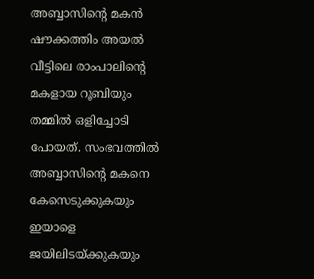അബ്ബാസിന്റെ മകൻ ഷൗക്കത്തിം അയൽ വീട്ടിലെ രാംപാലിന്റെ മകളായ റൂബിയും തമ്മിൽ ഒളിച്ചോടി പോയത്. സംഭവത്തിൽ അബ്ബാസിന്റെ മകനെ കേസെടുക്കുകയും ഇയാളെ ജയിലിടയ്ക്കുകയും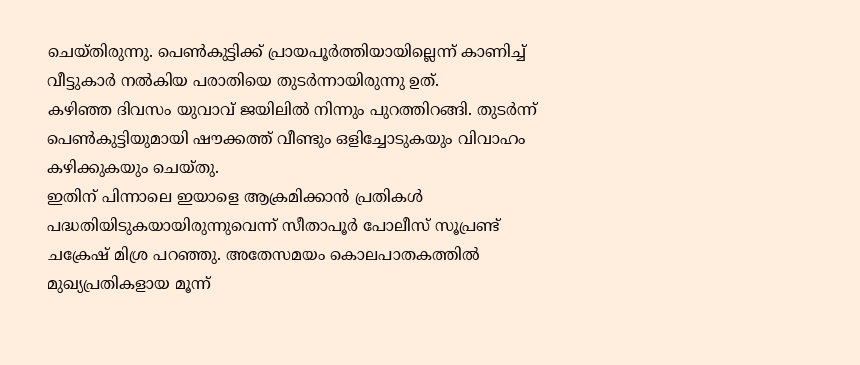ചെയ്തിരുന്നു. പെൺകുട്ടിക്ക് പ്രായപൂർത്തിയായില്ലെന്ന് കാണിച്ച് വീട്ടുകാർ നൽകിയ പരാതിയെ തുടർന്നായിരുന്നു ഉത്.
കഴിഞ്ഞ ദിവസം യുവാവ് ജയിലിൽ നിന്നും പുറത്തിറങ്ങി. തുടർന്ന് പെൺകുട്ടിയുമായി ഷൗക്കത്ത് വീണ്ടും ഒളിച്ചോടുകയും വിവാഹം കഴിക്കുകയും ചെയ്തു.
ഇതിന് പിന്നാലെ ഇയാളെ ആക്രമിക്കാൻ പ്രതികൾ പദ്ധതിയിടുകയായിരുന്നുവെന്ന് സീതാപൂർ പോലീസ് സൂപ്രണ്ട് ചക്രേഷ് മിശ്ര പറഞ്ഞു. അതേസമയം കൊലപാതകത്തിൽ മുഖ്യപ്രതികളായ മൂന്ന്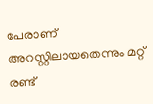പേരാണ് അറസ്റ്റിലായതെന്നും മറ്റ് രണ്ട്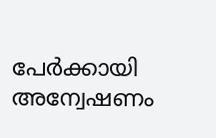പേർക്കായി അന്വേഷണം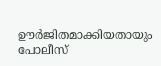ഊർജിതമാക്കിയതായും പോലീസ്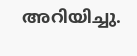അറിയിച്ചു.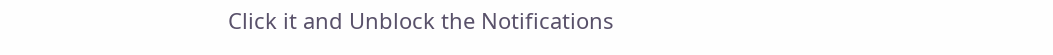Click it and Unblock the Notifications